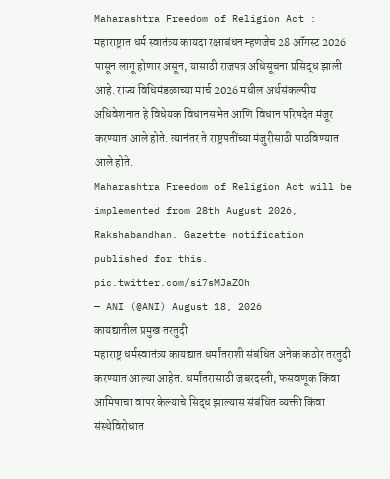Maharashtra Freedom of Religion Act : महाराष्ट्रात धर्म स्वातंत्र्य कायदा रक्षाबंधन म्हणजेच 28 ऑगस्ट 2026 पासून लागू होणार असून, यासाठी राजपत्र अधिसूचना प्रसिद्ध झाली आहे. राज्य विधिमंडळाच्या मार्च 2026 मधील अर्थसंकल्पीय अधिवेशनात हे विधेयक विधानसभेत आणि विधान परिषदेत मंजूर करण्यात आले होते. त्यानंतर ते राष्ट्रपतींच्या मंजुरीसाठी पाठविण्यात आले होते.
Maharashtra Freedom of Religion Act will be implemented from 28th August 2026, Rakshabandhan. Gazette notification published for this. pic.twitter.com/si7sMJaZOh
— ANI (@ANI) August 18, 2026
कायद्यातील प्रमुख तरतुदी
महाराष्ट्र धर्मस्वातंत्र्य कायद्यात धर्मांतराशी संबंधित अनेक कठोर तरतुदी करण्यात आल्या आहेत. धर्मांतरासाठी जबरदस्ती, फसवणूक किंवा आमिषाचा वापर केल्याचे सिद्ध झाल्यास संबंधित व्यक्ती किंवा संस्थेविरोधात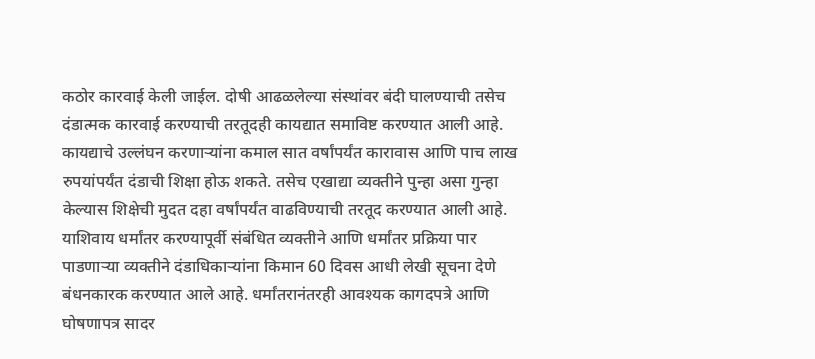कठोर कारवाई केली जाईल. दोषी आढळलेल्या संस्थांवर बंदी घालण्याची तसेच दंडात्मक कारवाई करण्याची तरतूदही कायद्यात समाविष्ट करण्यात आली आहे.
कायद्याचे उल्लंघन करणाऱ्यांना कमाल सात वर्षांपर्यंत कारावास आणि पाच लाख रुपयांपर्यंत दंडाची शिक्षा होऊ शकते. तसेच एखाद्या व्यक्तीने पुन्हा असा गुन्हा केल्यास शिक्षेची मुदत दहा वर्षांपर्यंत वाढविण्याची तरतूद करण्यात आली आहे. याशिवाय धर्मांतर करण्यापूर्वी संबंधित व्यक्तीने आणि धर्मांतर प्रक्रिया पार पाडणाऱ्या व्यक्तीने दंडाधिकाऱ्यांना किमान 60 दिवस आधी लेखी सूचना देणे बंधनकारक करण्यात आले आहे. धर्मांतरानंतरही आवश्यक कागदपत्रे आणि घोषणापत्र सादर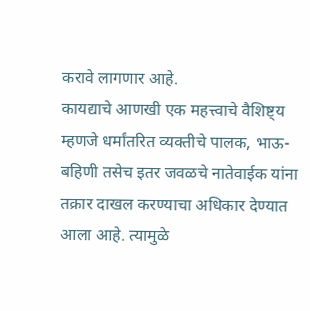करावे लागणार आहे.
कायद्याचे आणखी एक महत्त्वाचे वैशिष्ट्य म्हणजे धर्मांतरित व्यक्तीचे पालक, भाऊ-बहिणी तसेच इतर जवळचे नातेवाईक यांना तक्रार दाखल करण्याचा अधिकार देण्यात आला आहे. त्यामुळे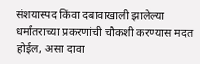संशयास्पद किंवा दबावाखाली झालेल्या धर्मांतराच्या प्रकरणांची चौकशी करण्यास मदत होईल, असा दावा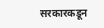सरकारकडून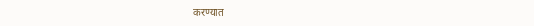करण्यात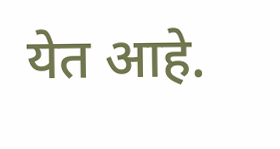येत आहे.